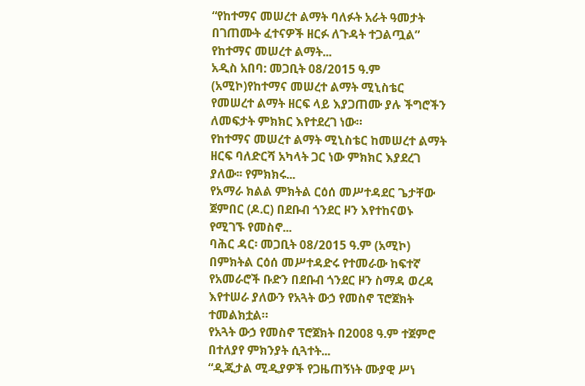“የከተማና መሠረተ ልማት ባለፉት አራት ዓመታት በገጠሙት ፈተናዎች ዘርፉ ለጉዳት ተጋልጧል” የከተማና መሠረተ ልማት...
አዲስ አበባ: መጋቢት 08/2015 ዓ.ም (አሚኮ)የከተማና መሠረተ ልማት ሚኒስቴር የመሠረተ ልማት ዘርፍ ላይ እያጋጠሙ ያሉ ችግሮችን ለመፍታት ምክክር እየተደረገ ነው።
የከተማና መሠረተ ልማት ሚኒስቴር ከመሠረተ ልማት ዘርፍ ባለድርሻ አካላት ጋር ነው ምክክር እያደረገ ያለው፡፡ የምክክሩ...
የአማራ ክልል ምክትል ርዕሰ መሥተዳደር ጌታቸው ጀምበር (ዶ.ር) በደቡብ ጎንደር ዞን እየተከናወኑ የሚገኙ የመስኖ...
ባሕር ዳር፡ መጋቢት 08/2015 ዓ.ም (አሚኮ) በምክትል ርዕሰ መሥተዳድሩ የተመራው ከፍተኛ የአመራሮች ቡድን በደቡብ ጎንደር ዞን ስማዳ ወረዳ እየተሠራ ያለውን የአጓት ውኃ የመስኖ ፕሮጀክት ተመልክቷል።
የአጓት ውኃ የመስኖ ፕሮጀክት በ2008 ዓ.ም ተጀምሮ በተለያየ ምክንያት ሲጓተት...
“ዲጂታል ሚዲያዎች የጋዜጠኝነት ሙያዊ ሥነ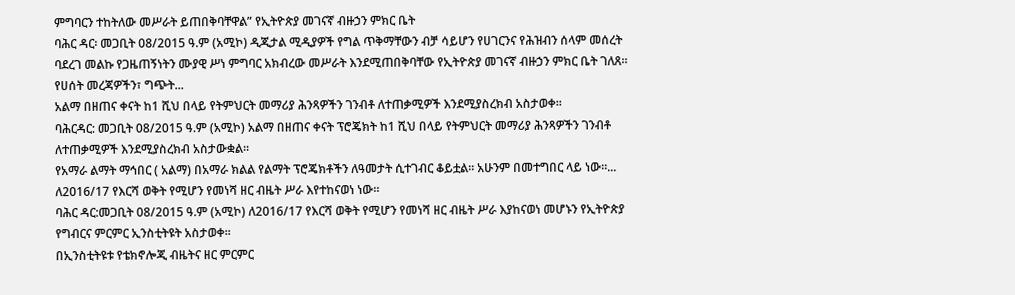ምግባርን ተከትለው መሥራት ይጠበቅባቸዋል” የኢትዮጵያ መገናኛ ብዙኃን ምክር ቤት
ባሕር ዳር፡ መጋቢት 08/2015 ዓ.ም (አሚኮ) ዲጂታል ሚዲያዎች የግል ጥቅማቸውን ብቻ ሳይሆን የሀገርንና የሕዝብን ሰላም መሰረት ባደረገ መልኩ የጋዜጠኝነትን ሙያዊ ሥነ ምግባር አክብረው መሥራት እንደሚጠበቅባቸው የኢትዮጵያ መገናኛ ብዙኃን ምክር ቤት ገለጸ። የሀሰት መረጃዎችን፣ ግጭት...
አልማ በዘጠና ቀናት ከ1 ሺህ በላይ የትምህርት መማሪያ ሕንጻዎችን ገንብቶ ለተጠቃሚዎች እንደሚያስረክብ አስታወቀ።
ባሕርዳር: መጋቢት 08/2015 ዓ.ም (አሚኮ) አልማ በዘጠና ቀናት ፕሮጄክት ከ1 ሺህ በላይ የትምህርት መማሪያ ሕንጻዎችን ገንብቶ ለተጠቃሚዎች እንደሚያስረክብ አስታውቋል።
የአማራ ልማት ማኅበር ( አልማ) በአማራ ክልል የልማት ፕሮጄክቶችን ለዓመታት ሲተገብር ቆይቷል። አሁንም በመተግበር ላይ ነው።...
ለ2016/17 የእርሻ ወቅት የሚሆን የመነሻ ዘር ብዜት ሥራ እየተከናወነ ነው።
ባሕር ዳር:መጋቢት 08/2015 ዓ.ም (አሚኮ) ለ2016/17 የእርሻ ወቅት የሚሆን የመነሻ ዘር ብዜት ሥራ እያከናወነ መሆኑን የኢትዮጵያ የግብርና ምርምር ኢንስቲትዩት አስታወቀ፡፡
በኢንስቲትዩቱ የቴክኖሎጂ ብዜትና ዘር ምርምር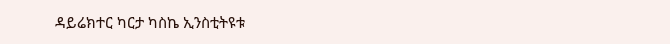ዳይሬክተር ካርታ ካስኬ ኢንስቲትዩቱ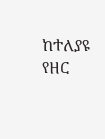ከተለያዩ የዘር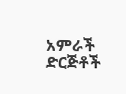አምራች ድርጅቶች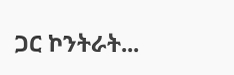ጋር ኮንትራት...